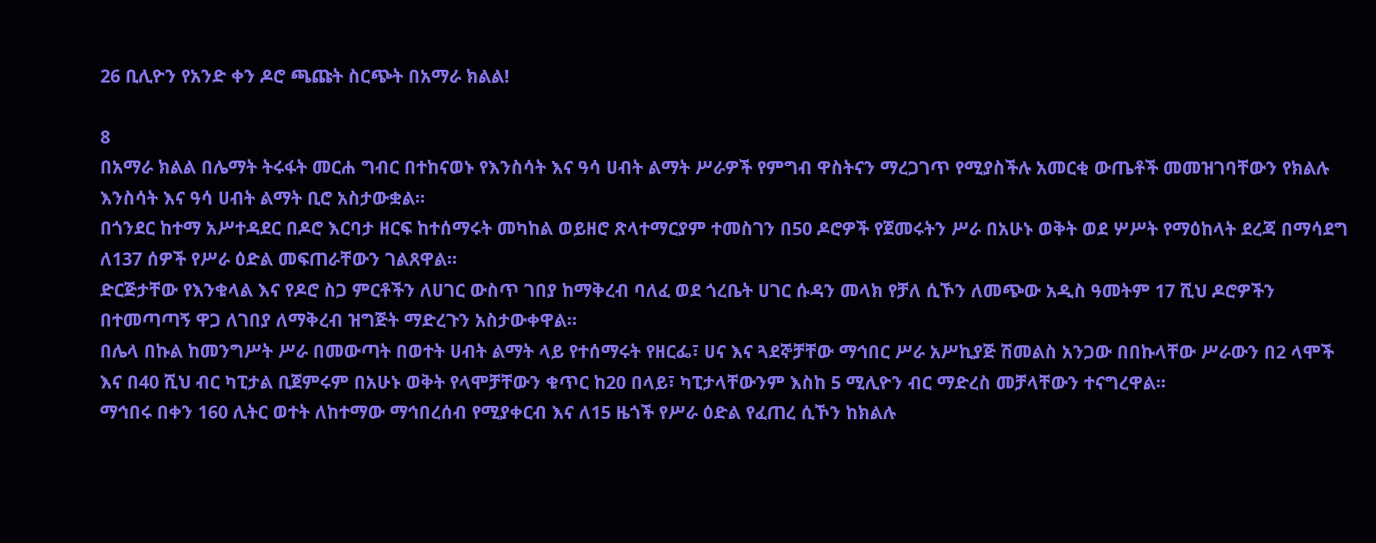26 ቢሊዮን የአንድ ቀን ዶሮ ጫጩት ስርጭት በአማራ ክልል!

8
በአማራ ክልል በሌማት ትሩፋት መርሐ ግብር በተከናወኑ የእንስሳት እና ዓሳ ሀብት ልማት ሥራዎች የምግብ ዋስትናን ማረጋገጥ የሚያስችሉ አመርቂ ውጤቶች መመዝገባቸውን የክልሉ እንስሳት እና ዓሳ ሀብት ልማት ቢሮ አስታውቋል።
በጎንደር ከተማ አሥተዳደር በዶሮ እርባታ ዘርፍ ከተሰማሩት መካከል ወይዘሮ ጽላተማርያም ተመስገን በ50 ዶሮዎች የጀመሩትን ሥራ በአሁኑ ወቅት ወደ ሦሥት የማዕከላት ደረጃ በማሳደግ ለ137 ሰዎች የሥራ ዕድል መፍጠራቸውን ገልጸዋል።
ድርጅታቸው የእንቁላል እና የዶሮ ስጋ ምርቶችን ለሀገር ውስጥ ገበያ ከማቅረብ ባለፈ ወደ ጎረቤት ሀገር ሱዳን መላክ የቻለ ሲኾን ለመጭው አዲስ ዓመትም 17 ሺህ ዶሮዎችን በተመጣጣኝ ዋጋ ለገበያ ለማቅረብ ዝግጅት ማድረጉን አስታውቀዋል።
በሌላ በኩል ከመንግሥት ሥራ በመውጣት በወተት ሀብት ልማት ላይ የተሰማሩት የዘርፌ፣ ሀና እና ጓደኞቻቸው ማኅበር ሥራ አሥኪያጅ ሽመልስ አንጋው በበኩላቸው ሥራውን በ2 ላሞች እና በ40 ሺህ ብር ካፒታል ቢጀምሩም በአሁኑ ወቅት የላሞቻቸውን ቁጥር ከ20 በላይ፣ ካፒታላቸውንም እስከ 5 ሚሊዮን ብር ማድረስ መቻላቸውን ተናግረዋል።
ማኅበሩ በቀን 160 ሊትር ወተት ለከተማው ማኅበረሰብ የሚያቀርብ እና ለ15 ዜጎች የሥራ ዕድል የፈጠረ ሲኾን ከክልሉ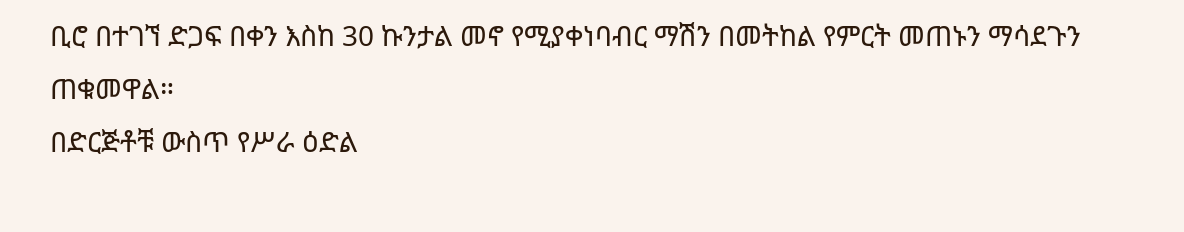ቢሮ በተገኘ ድጋፍ በቀን እስከ 30 ኩንታል መኖ የሚያቀነባብር ማሽን በመትከል የምርት መጠኑን ማሳደጉን ጠቁመዋል።
በድርጅቶቹ ውስጥ የሥራ ዕድል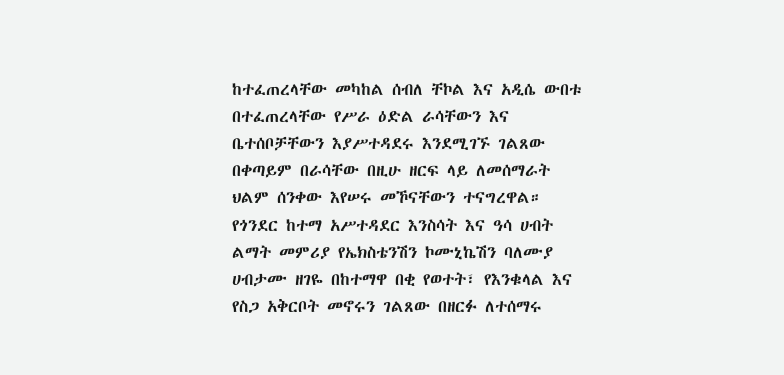ከተፈጠረላቸው መካከል ሰብለ ቸኮል እና አዲሴ ውበቱ በተፈጠረላቸው የሥራ ዕድል ራሳቸውን እና ቤተሰቦቻቸውን እያሥተዳደሩ እንደሚገኙ ገልጸው በቀጣይም በራሳቸው በዚሁ ዘርፍ ላይ ለመሰማራት ህልም ሰንቀው እየሠሩ መኾናቸውን ተናግረዋል።
የጎንደር ከተማ አሥተዳደር እንስሳት እና ዓሳ ሀብት ልማት መምሪያ የኤክስቴንሽን ኮሙኒኬሽን ባለሙያ ሀብታሙ ዘገዬ በከተማዋ በቂ የወተት፣ የእንቁላል እና የስጋ አቅርቦት መኖሩን ገልጸው በዘርፉ ለተሰማሩ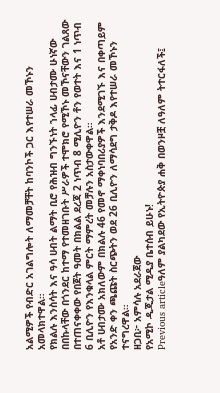አልሚዎች የብድር አገልግሎት ለማመቻቸት ከባንኮች ጋር እየተሠራ መኾኑን አመላክተዋል።
የክልሉ እንስሳት እና ዓሳ ሀብት ልማት ቢሮ የሕዝብ ግንኙነት ኀላፊ ሀብታሙ ሁነኛው በበኩላቸው በጎንደር ከተማ የተመዘገቡት ሥራዎች ተሞክሮ የሚኾኑ መኾናቸውን ገልጸው በተጠናቀቀው የበጀት ዓመት በክልል ደረጃ 2 ነጥብ 8 ሚሊዮን ቶን የወተት እና 1 ነጥብ 6 ቢሊዮን የእንቁላል ምርት ማምረት መቻሉን አስታውቀዋል።
አቶ ሀብታሙ አክለውም በክልሉ 46 የመኖ ማቀነባበሪያዎች እንደሚገኙ እና በቀጣይም የአንድ ቀን ጫጩት ስርጭትን ወደ 26 ቢሊዮን ለማሳደግ ታቅዶ እየተሠራ መኾኑን ተናግረዋል።
ዘጋቢ፦ አምሳሉ አደራጀው
የአሚኮ ዲጂታል ሚዲያ ቤተሰብ ይሁኑ!
Previous articleዓለም ያልካደው የኢትዮጵያ ሐቅ በወንዞቿ ለዓለም ትተርፋለች፤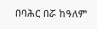በባሕር በሯ ከዓለም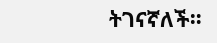ትገናኛለች።